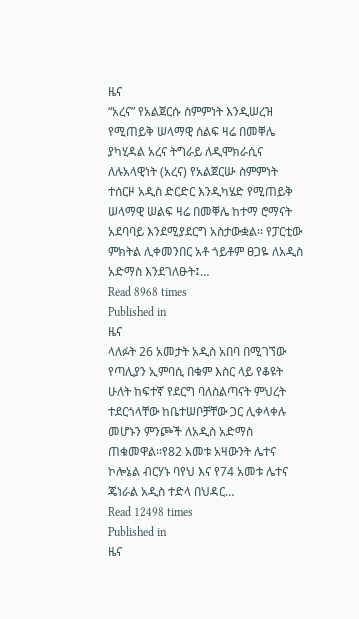ዜና
“አረና” የአልጀርሱ ስምምነት እንዲሠረዝ የሚጠይቅ ሠላማዊ ሰልፍ ዛሬ በመቐሌ ያካሂዳል አረና ትግራይ ለዲሞክራሲና ለሉአላዊነት (አረና) የአልጀርሡ ስምምነት ተሰርዞ አዲስ ድርድር እንዲካሄድ የሚጠይቅ ሠላማዊ ሠልፍ ዛሬ በመቐሌ ከተማ ሮማናት አደባባይ እንደሚያደርግ አስታውቋል፡፡ የፓርቲው ምክትል ሊቀመንበር አቶ ጎይቶም ፀጋዬ ለአዲስ አድማስ እንደገለፁት፤…
Read 8968 times
Published in
ዜና
ላለፉት 26 አመታት አዲስ አበባ በሚገኘው የጣሊያን ኢምባሲ በቁም እስር ላይ የቆዩት ሁለት ከፍተኛ የደርግ ባለስልጣናት ምህረት ተደርጎላቸው ከቤተሠቦቻቸው ጋር ሊቀላቀሉ መሆኑን ምንጮች ለአዲስ አድማስ ጠቁመዋል፡፡የ82 አመቱ አዛውንት ሌተና ኮሎኔል ብርሃኑ ባየህ እና የ74 አመቱ ሌተና ጄነራል አዲስ ተድላ በህዳር…
Read 12498 times
Published in
ዜና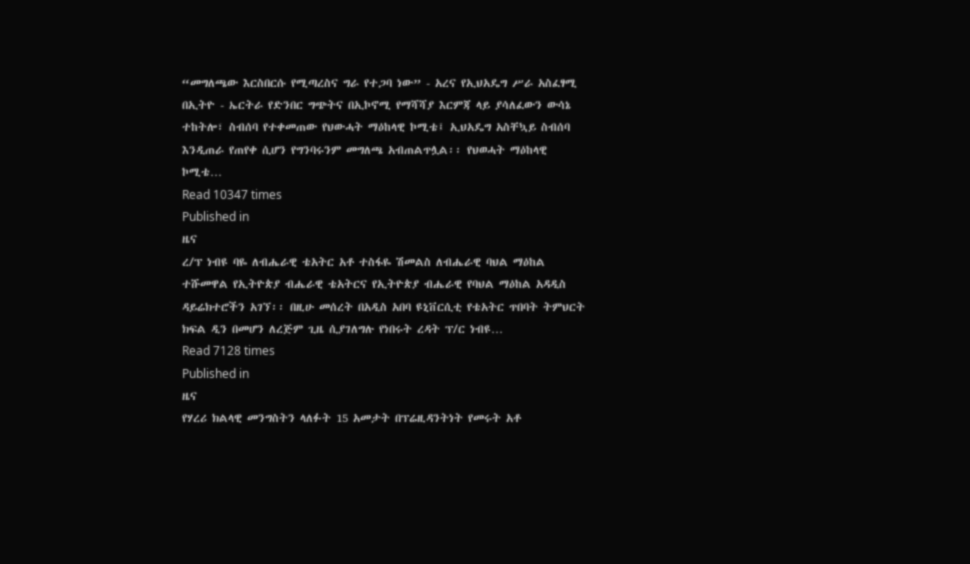“መግለጫው እርስበርሱ የሚጣረስና ግራ የተጋባ ነው” - አረና የኢህአዴግ ሥራ አስፈፃሚ በኢትዮ - ኤርትራ የድንበር ግጭትና በኢኮኖሚ የማሻሻያ እርምጃ ላይ ያሳለፈውን ውሳኔ ተከትሎ፣ ስብሰባ የተቀመጠው የህውሓት ማዕከላዊ ኮሚቴ፤ ኢህአዴግ አስቸኳይ ስብሰባ እንዲጠራ የጠየቀ ሲሆን የግንባሩንም መግለጫ አብጠልጥሏል፡፡ የህወሓት ማዕከላዊ ኮሚቴ…
Read 10347 times
Published in
ዜና
ረ/ፕ ነብዩ ባዬ ለብሔራዊ ቴአትር አቶ ተስፋዬ ሽመልስ ለብሔራዊ ባህል ማዕከል ተሹመዋል የኢትዮጵያ ብሔራዊ ቴአትርና የኢትዮጵያ ብሔራዊ የባህል ማዕከል አዳዲስ ዳይሬክተሮችን አገኘ፡፡ በዚሁ መሰረት በአዲስ አበባ ዩኒቨርሲቲ የቴአትር ጥበባት ትምህርት ክፍል ዲን በመሆን ለረጅም ጊዜ ሲያገለግሉ የነበሩት ረዳት ፕ/ር ነብዩ…
Read 7128 times
Published in
ዜና
የሃረሪ ክልላዊ መንግስትን ላለፉት 15 አመታት በፕሬዚዳንትነት የመሩት አቶ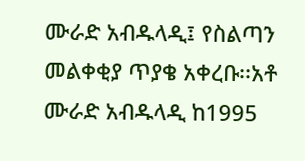ሙራድ አብዱላዲ፤ የስልጣን መልቀቂያ ጥያቄ አቀረቡ፡፡አቶ ሙራድ አብዱላዲ ከ1995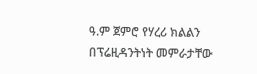ዓ.ም ጀምሮ የሃረሪ ክልልን በፕሬዚዳንትነት መምራታቸው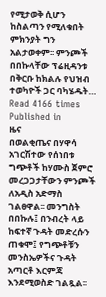የሚታወቅ ሲሆን ከስልጣን የሚለቁበት ምክንያት ግን አልታወቀም፡፡ ምንጮች በበኩላቸው ፕሬዚዳንቱ በቅርቡ ከክልሉ የህዝብ ተወካዮች ጋር ባካሄዱት…
Read 4166 times
Published in
ዜና
በወልቂጤና በሃዋሳ አገርሽተው የሰነበቱ ግጭቶች ከሃሙስ ጀምሮ መረጋጋታቸውን ምንጮች ለአዲስ አድማስ ገልፀዋል፡፡ መንግስት በበኩሉ፤ በንብረት ላይ ከፍተኛ ጉዳት መድረሱን ጠቁሞ፤ የግጭቶቹን መንስኤዎችና ጉዳት አጣርቶ እርምጃ እንደሚወስድ ገልጿል፡፡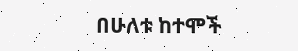በሁለቱ ከተሞች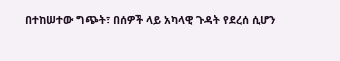በተከሠተው ግጭት፣ በሰዎች ላይ አካላዊ ጉዳት የደረሰ ሲሆን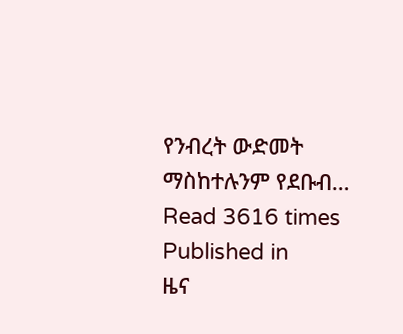የንብረት ውድመት ማስከተሉንም የደቡብ…
Read 3616 times
Published in
ዜና